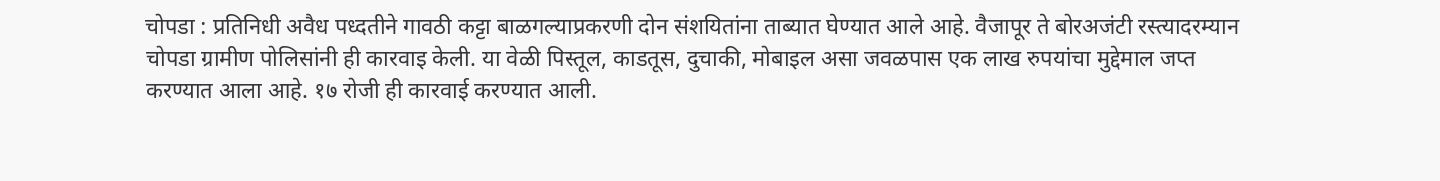चोपडा : प्रतिनिधी अवैध पध्दतीने गावठी कट्टा बाळगल्याप्रकरणी दोन संशयितांना ताब्यात घेण्यात आले आहे. वैजापूर ते बोरअजंटी रस्त्यादरम्यान चोपडा ग्रामीण पोलिसांनी ही कारवाइ केली. या वेळी पिस्तूल, काडतूस, दुचाकी, मोबाइल असा जवळपास एक लाख रुपयांचा मुद्देमाल जप्त करण्यात आला आहे. १७ रोजी ही कारवाई करण्यात आली.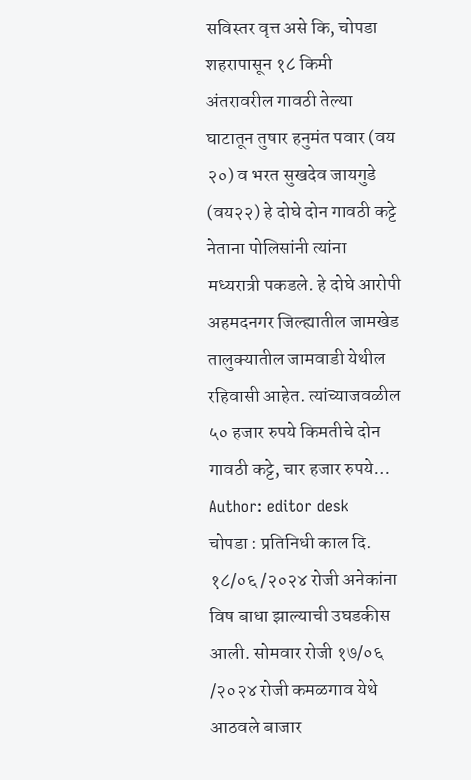सविस्तर वृत्त असे कि, चोपडा शहरापासून १८ किमी अंतरावरील गावठी तेल्या घाटातून तुषार हनुमंत पवार (वय २०) व भरत सुखदेव जायगुडे (वय२२) हे दोघे दोन गावठी कट्टे नेताना पोलिसांनी त्यांना मध्यरात्री पकडले. हे दोघे आरोपी अहमदनगर जिल्ह्यातील जामखेड तालुक्यातील जामवाडी येथील रहिवासी आहेत. त्यांच्याजवळील ५० हजार रुपये किमतीचे दोन गावठी कट्टे, चार हजार रुपये…
Author: editor desk
चोपडा : प्रतिनिधी काल दि. १८/०६ /२०२४ रोजी अनेकांना विष बाधा झाल्याची उघडकीस आली. सोमवार रोजी १७/०६ /२०२४ रोजी कमळगाव येथे आठवले बाजार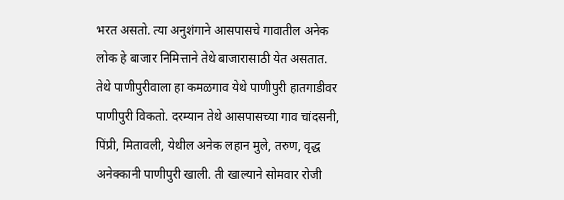भरत असतो. त्या अनुशंगाने आसपासचे गावातील अनेक लोक हे बाजार निमित्ताने तेथे बाजारासाठी येत असतात. तेथे पाणीपुरीवाला हा कमळगाव येथे पाणीपुरी हातगाडीवर पाणीपुरी विकतो. दरम्यान तेथे आसपासच्या गाव चांदसनी, पिंप्री, मितावली, येथील अनेक लहान मुले, तरुण, वृद्ध अनेक्कानी पाणीपुरी खाली. ती खाल्याने सोमवार रोजी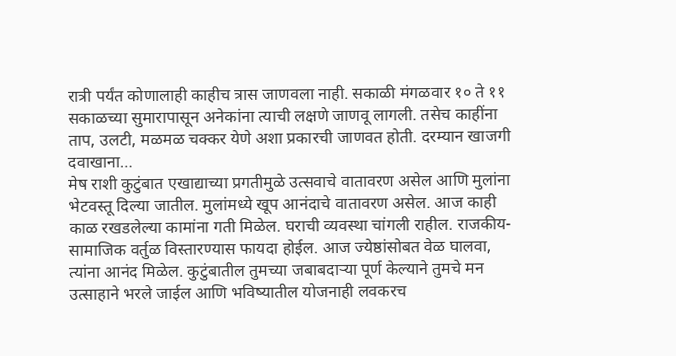रात्री पर्यंत कोणालाही काहीच त्रास जाणवला नाही. सकाळी मंगळवार १० ते ११ सकाळच्या सुमारापासून अनेकांना त्याची लक्षणे जाणवू लागली. तसेच काहींना ताप, उलटी, मळमळ चक्कर येणे अशा प्रकारची जाणवत होती. दरम्यान खाजगी दवाखाना…
मेष राशी कुटुंबात एखाद्याच्या प्रगतीमुळे उत्सवाचे वातावरण असेल आणि मुलांना भेटवस्तू दिल्या जातील. मुलांमध्ये खूप आनंदाचे वातावरण असेल. आज काही काळ रखडलेल्या कामांना गती मिळेल. घराची व्यवस्था चांगली राहील. राजकीय-सामाजिक वर्तुळ विस्तारण्यास फायदा होईल. आज ज्येष्ठांसोबत वेळ घालवा, त्यांना आनंद मिळेल. कुटुंबातील तुमच्या जबाबदाऱ्या पूर्ण केल्याने तुमचे मन उत्साहाने भरले जाईल आणि भविष्यातील योजनाही लवकरच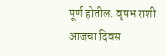पूर्ण होतील. वृषभ राशी आजचा दिवस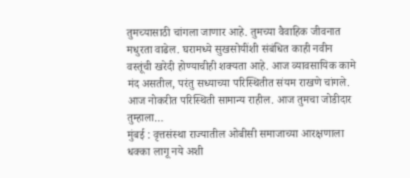तुमच्यासाठी चांगला जाणार आहे. तुमच्या वैवाहिक जीवनात मधुरता वाढेल. घरामध्ये सुखसोयींशी संबंधित काही नवीन वस्तूंची खरेदी होण्याचीही शक्यता आहे. आज व्यावसायिक कामे मंद असतील, परंतु सध्याच्या परिस्थितीत संयम राखणे चांगले. आज नोकरीत परिस्थिती सामान्य राहील. आज तुमचा जोडीदार तुम्हाला…
मुंबई : वृत्तसंस्था राज्यातील ओबीसी समाजाच्या आरक्षणाला धक्का लागू नये अशी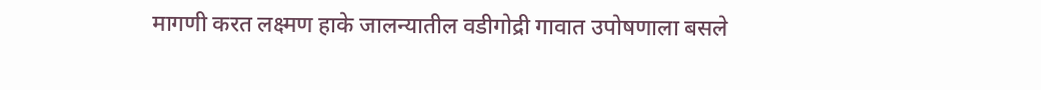मागणी करत लक्ष्मण हाके जालन्यातील वडीगोद्री गावात उपोषणाला बसले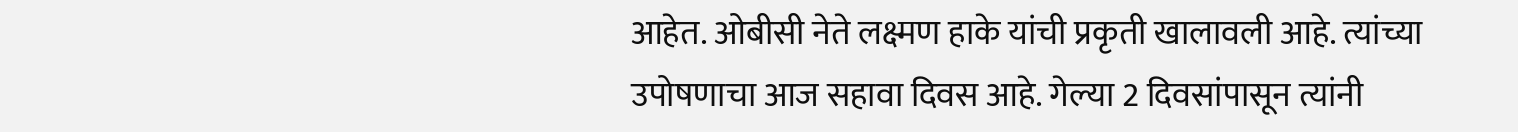आहेत. ओबीसी नेते लक्ष्मण हाके यांची प्रकृती खालावली आहे. त्यांच्या उपोषणाचा आज सहावा दिवस आहे. गेल्या 2 दिवसांपासून त्यांनी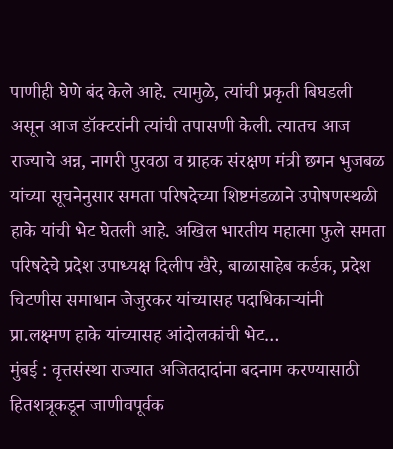पाणीही घेणे बंद केले आहे. त्यामुळे, त्यांची प्रकृती बिघडली असून आज डॉक्टरांनी त्यांची तपासणी केली. त्यातच आज राज्याचे अन्न, नागरी पुरवठा व ग्राहक संरक्षण मंत्री छगन भुजबळ यांच्या सूचनेनुसार समता परिषदेच्या शिष्टमंडळाने उपोषणस्थळी हाके यांची भेट घेतली आहे. अखिल भारतीय महात्मा फुले समता परिषदेचे प्रदेश उपाध्यक्ष दिलीप खैरे, बाळासाहेब कर्डक, प्रदेश चिटणीस समाधान जेजुरकर यांच्यासह पदाधिकाऱ्यांनी प्रा.लक्ष्मण हाके यांच्यासह आंदोलकांची भेट…
मुंबई : वृत्तसंस्था राज्यात अजितदादांना बदनाम करण्यासाठी हितशत्रूकडून जाणीवपूर्वक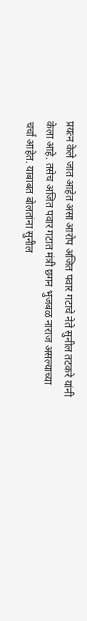प्रयत्न केले जात आहेत असा आरोप अजित पवार गटाचे नेते सुनील तटकरे यांनी केला आहे. तसेच अजित पवार गटात मंत्री छगन भुजबळ नाराज असल्याच्या चर्चा आहेत. याबाबत बोलतांना सुनील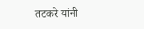तटकरे यांनी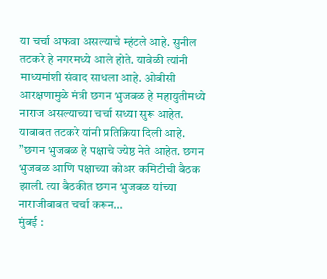या चर्चा अफवा असल्याचे म्हंटले आहे. सुनील तटकरे हे नगरमध्ये आले होते. यावेळी त्यांनी माध्यमांशी संवाद साधला आहे. ओबीसी आरक्षणामुळे मंत्री छगन भुजबळ हे महायुतीमध्ये नाराज असल्याच्या चर्चा सध्या सुरू आहेत. याबाबत तटकरे यांनी प्रतिक्रिया दिली आहे. ”छगन भुजबळ हे पक्षाचे ज्येष्ठ नेते आहेत. छगन भुजबळ आणि पक्षाच्या कोअर कमिटीची बैठक झाली. त्या बैठकीत छगन भुजबळ यांच्या नाराजीबाबत चर्चा करून…
मुंबई :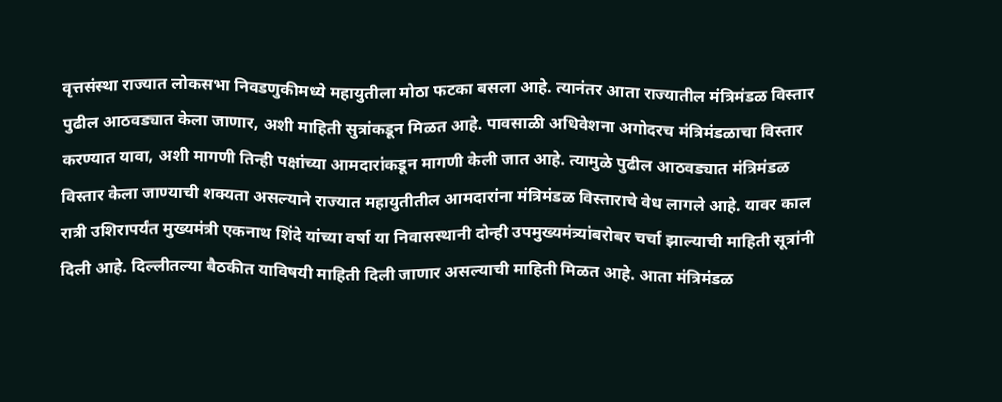वृत्तसंस्था राज्यात लोकसभा निवडणुकीमध्ये महायुतीला मोठा फटका बसला आहे. त्यानंतर आता राज्यातील मंत्रिमंडळ विस्तार पुढील आठवड्यात केला जाणार, अशी माहिती सुत्रांकडून मिळत आहे. पावसाळी अधिवेशना अगोदरच मंत्रिमंडळाचा विस्तार करण्यात यावा, अशी मागणी तिन्ही पक्षांच्या आमदारांकडून मागणी केली जात आहे. त्यामुळे पुढील आठवड्यात मंत्रिमंडळ विस्तार केला जाण्याची शक्यता असल्याने राज्यात महायुतीतील आमदारांना मंत्रिमंडळ विस्ताराचे वेध लागले आहे. यावर काल रात्री उशिरापर्यंत मुख्यमंत्री एकनाथ शिंदे यांच्या वर्षा या निवासस्थानी दोन्ही उपमुख्यमंत्र्यांबरोबर चर्चा झाल्याची माहिती सूत्रांनी दिली आहे. दिल्लीतल्या बैठकीत याविषयी माहिती दिली जाणार असल्याची माहिती मिळत आहे. आता मंत्रिमंडळ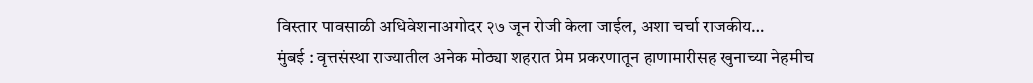विस्तार पावसाळी अधिवेशनाअगोदर २७ जून रोजी केला जाईल, अशा चर्चा राजकीय…
मुंबई : वृत्तसंस्था राज्यातील अनेक मोठ्या शहरात प्रेम प्रकरणातून हाणामारीसह खुनाच्या नेहमीच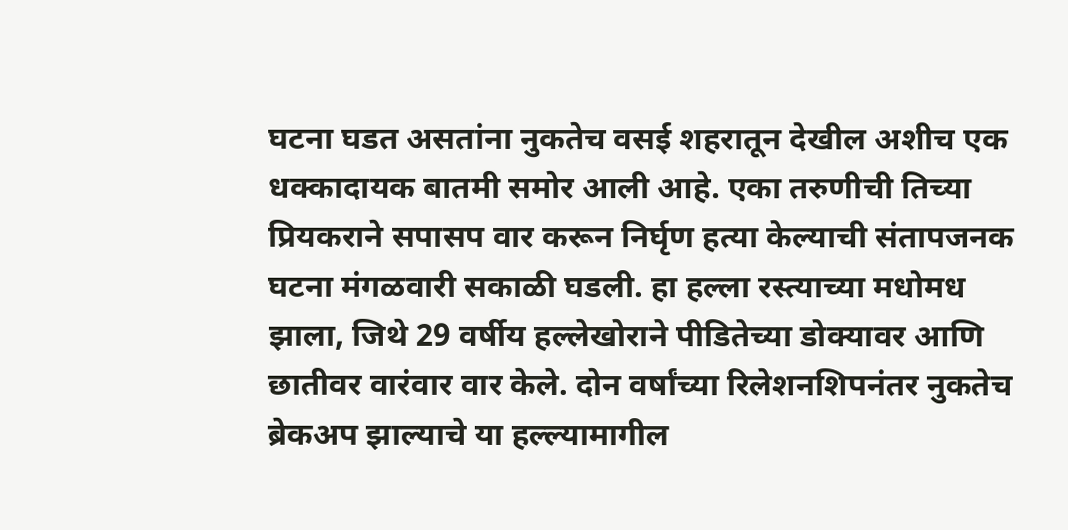घटना घडत असतांना नुकतेच वसई शहरातून देखील अशीच एक धक्कादायक बातमी समोर आली आहे. एका तरुणीची तिच्या प्रियकराने सपासप वार करून निर्घृण हत्या केल्याची संतापजनक घटना मंगळवारी सकाळी घडली. हा हल्ला रस्त्याच्या मधोमध झाला, जिथे 29 वर्षीय हल्लेखोराने पीडितेच्या डोक्यावर आणि छातीवर वारंवार वार केले. दोन वर्षांच्या रिलेशनशिपनंतर नुकतेच ब्रेकअप झाल्याचे या हल्ल्यामागील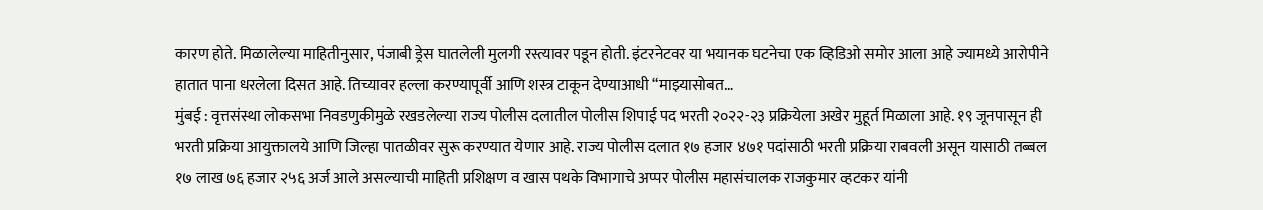कारण होते. मिळालेल्या माहितीनुसार, पंजाबी ड्रेस घातलेली मुलगी रस्त्यावर पडून होती. इंटरनेटवर या भयानक घटनेचा एक व्हिडिओ समोर आला आहे ज्यामध्ये आरोपीने हातात पाना धरलेला दिसत आहे. तिच्यावर हल्ला करण्यापूर्वी आणि शस्त्र टाकून देण्याआधी “माझ्यासोबत…
मुंबई : वृत्तसंस्था लोकसभा निवडणुकीमुळे रखडलेल्या राज्य पोलीस दलातील पोलीस शिपाई पद भरती २०२२-२३ प्रक्रियेला अखेर मुहूर्त मिळाला आहे. १९ जूनपासून ही भरती प्रक्रिया आयुक्तालये आणि जिल्हा पातळीवर सुरू करण्यात येणार आहे. राज्य पोलीस दलात १७ हजार ४७१ पदांसाठी भरती प्रक्रिया राबवली असून यासाठी तब्बल १७ लाख ७६ हजार २५६ अर्ज आले असल्याची माहिती प्रशिक्षण व खास पथके विभागाचे अप्पर पोलीस महासंचालक राजकुमार व्हटकर यांनी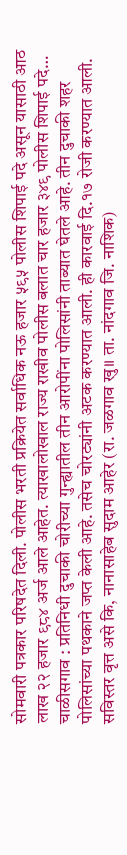सोमवारी पत्रकार परिषदेत दिली. पोलीस भरती प्रक्रियेत सर्वाधिक नऊ हजार ५९५ पोलीस शिपाई पदे असून यासाठी आठ लाख २२ हजार ९८४ अर्ज आले आहेत. त्याखालोखाल राज्य राखीव पोलीस बलात चार हजार ३४९ पोलीस शिपाई पदे…
चाळीसगाव : प्रतिनिधी दुचाकी चोरीच्या गुन्ह्यातील तीन आरोपींना पोलिसांनी ताब्यात घेतले आहे. तीन दुचाकी शहर पोलिसांच्या पथकाने जप्त केली आहे. तसेच चोरट्यांनी अटक करण्यात आली. ही कारवाई दि.१७ रोजी करण्यात आली. सविस्तर वृत्त असे कि, नानासाहेब सुदाम आहेर (रा. जळगाव खु॥ ता. नांदगाव जि. नाशिक)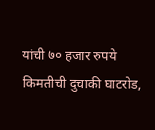यांची ७० हजार रुपये किमतीची दुचाकी घाटरोड,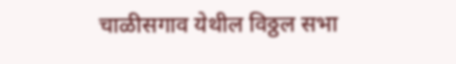चाळीसगाव येथील विठ्ठल सभा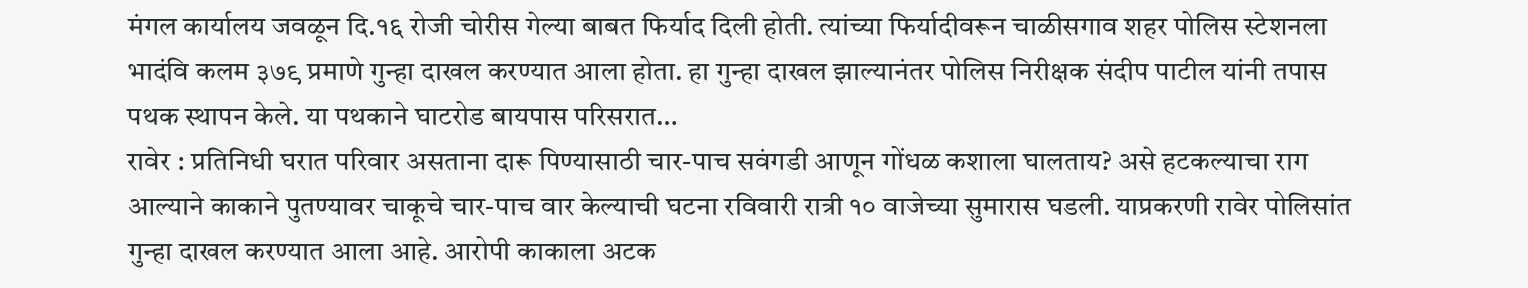मंगल कार्यालय जवळून दि.१६ रोजी चोरीस गेल्या बाबत फिर्याद दिली होती. त्यांच्या फिर्यादीवरून चाळीसगाव शहर पोलिस स्टेशनला भादंवि कलम ३७९ प्रमाणे गुन्हा दाखल करण्यात आला होता. हा गुन्हा दाखल झाल्यानंतर पोलिस निरीक्षक संदीप पाटील यांनी तपास पथक स्थापन केले. या पथकाने घाटरोड बायपास परिसरात…
रावेर : प्रतिनिधी घरात परिवार असताना दारू पिण्यासाठी चार-पाच सवंगडी आणून गोंधळ कशाला घालताय? असे हटकल्याचा राग आल्याने काकाने पुतण्यावर चाकूचे चार-पाच वार केल्याची घटना रविवारी रात्री १० वाजेच्या सुमारास घडली. याप्रकरणी रावेर पोलिसांत गुन्हा दाखल करण्यात आला आहे. आरोपी काकाला अटक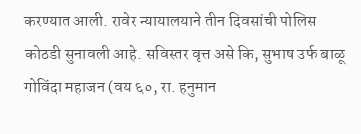करण्यात आली. रावेर न्यायालयाने तीन दिवसांची पोलिस कोठडी सुनावली आहे. सविस्तर वृत्त असे कि, सुभाष उर्फ बाळू गोविंदा महाजन (वय ६०, रा. हनुमान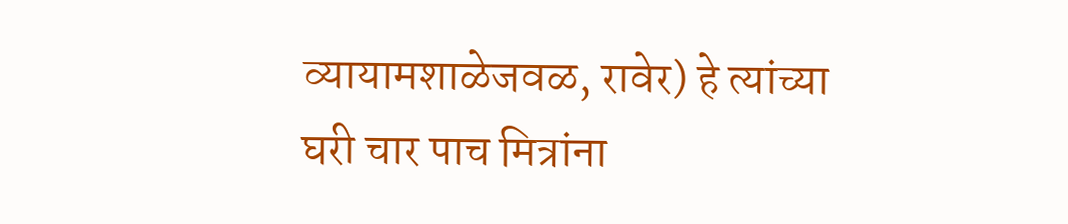व्यायामशाळेजवळ, रावेर) हे त्यांच्या घरी चार पाच मित्रांना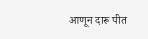आणून दारू पीत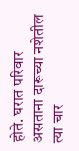होते. घरात परिवार असताना दारूच्या नशेतील त्या चार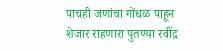पाचही जणांचा गोंधळ पाहून शेजार राहणारा पुतण्या रवींद्र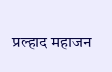प्रल्हाद महाजन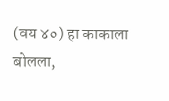(वय ४०) हा काकाला बोलला,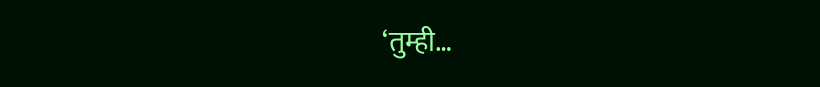‘तुम्ही…